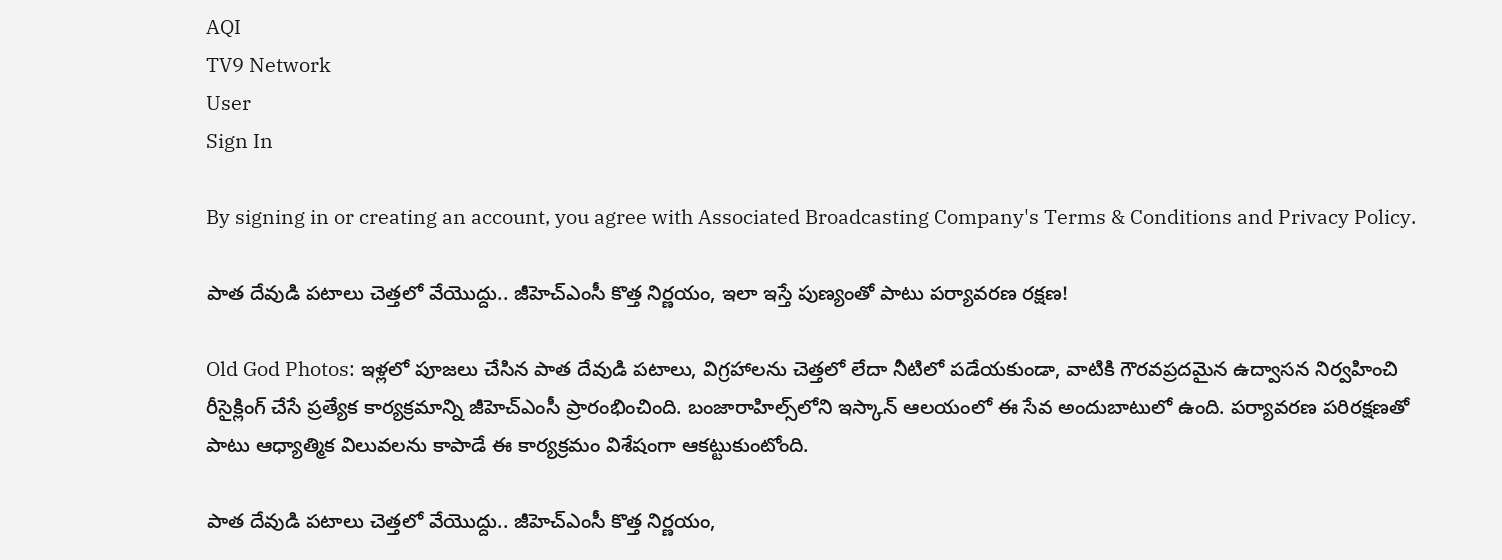AQI
TV9 Network
User
Sign In

By signing in or creating an account, you agree with Associated Broadcasting Company's Terms & Conditions and Privacy Policy.

పాత దేవుడి పటాలు చెత్తలో వేయొద్దు.. జీహెచ్‌ఎంసీ కొత్త నిర్ణయం, ఇలా ఇస్తే పుణ్యంతో పాటు పర్యావరణ రక్షణ!

Old God Photos: ఇళ్లలో పూజలు చేసిన పాత దేవుడి పటాలు, విగ్రహాలను చెత్తలో లేదా నీటిలో పడేయకుండా, వాటికి గౌరవప్రదమైన ఉద్వాసన నిర్వహించి రీసైక్లింగ్ చేసే ప్రత్యేక కార్యక్రమాన్ని జీహెచ్‌ఎంసీ ప్రారంభించింది. బంజారాహిల్స్‌లోని ఇస్కాన్ ఆలయంలో ఈ సేవ అందుబాటులో ఉంది. పర్యావరణ పరిరక్షణతో పాటు ఆధ్యాత్మిక విలువలను కాపాడే ఈ కార్యక్రమం విశేషంగా ఆకట్టుకుంటోంది.

పాత దేవుడి పటాలు చెత్తలో వేయొద్దు.. జీహెచ్‌ఎంసీ కొత్త నిర్ణయం,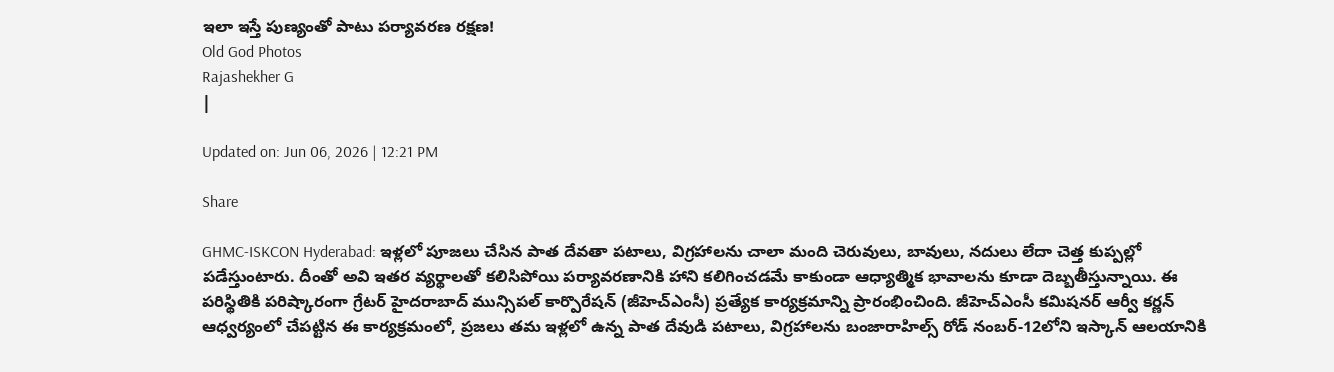ఇలా ఇస్తే పుణ్యంతో పాటు పర్యావరణ రక్షణ!
Old God Photos
Rajashekher G
|

Updated on: Jun 06, 2026 | 12:21 PM

Share

GHMC-ISKCON Hyderabad: ఇళ్లలో పూజలు చేసిన పాత దేవతా పటాలు, విగ్రహాలను చాలా మంది చెరువులు, బావులు, నదులు లేదా చెత్త కుప్పల్లో పడేస్తుంటారు. దీంతో అవి ఇతర వ్యర్థాలతో కలిసిపోయి పర్యావరణానికి హాని కలిగించడమే కాకుండా ఆధ్యాత్మిక భావాలను కూడా దెబ్బతీస్తున్నాయి. ఈ పరిస్థితికి పరిష్కారంగా గ్రేటర్ హైదరాబాద్ మున్సిపల్ కార్పొరేషన్ (జీహెచ్‌ఎంసీ) ప్రత్యేక కార్యక్రమాన్ని ప్రారంభించింది. జీహెచ్‌ఎంసీ కమిషనర్ ఆర్వీ కర్ణన్ ఆధ్వర్యంలో చేపట్టిన ఈ కార్యక్రమంలో, ప్రజలు తమ ఇళ్లలో ఉన్న పాత దేవుడి పటాలు, విగ్రహాలను బంజారాహిల్స్ రోడ్ నంబర్-12లోని ఇస్కాన్ ఆలయానికి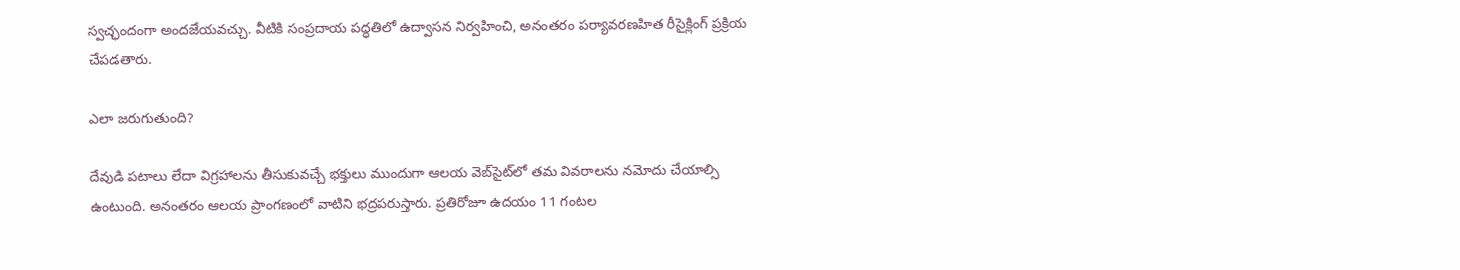స్వచ్ఛందంగా అందజేయవచ్చు. వీటికి సంప్రదాయ పద్ధతిలో ఉద్వాసన నిర్వహించి, అనంతరం పర్యావరణహిత రీసైక్లింగ్ ప్రక్రియ చేపడతారు.

ఎలా జరుగుతుంది?

దేవుడి పటాలు లేదా విగ్రహాలను తీసుకువచ్చే భక్తులు ముందుగా ఆలయ వెబ్‌సైట్‌లో తమ వివరాలను నమోదు చేయాల్సి ఉంటుంది. అనంతరం ఆలయ ప్రాంగణంలో వాటిని భద్రపరుస్తారు. ప్రతిరోజూ ఉదయం 11 గంటల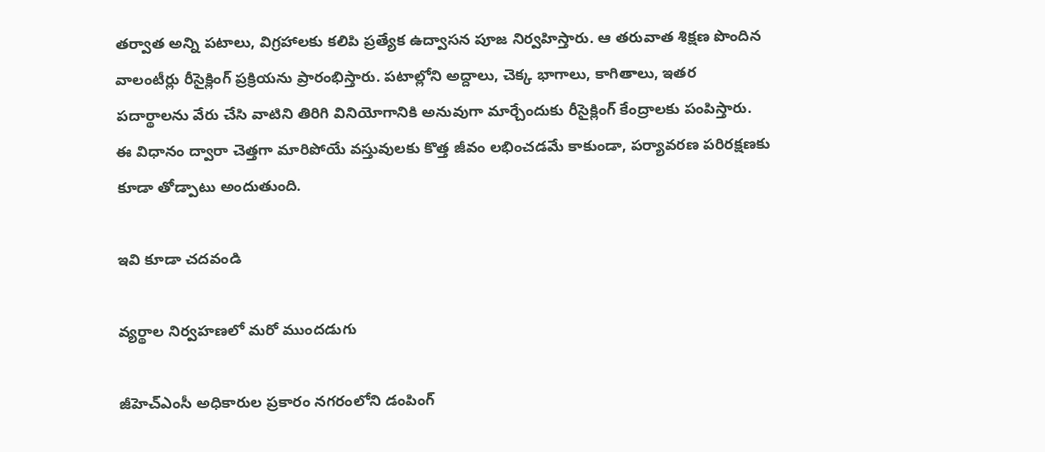తర్వాత అన్ని పటాలు, విగ్రహాలకు కలిపి ప్రత్యేక ఉద్వాసన పూజ నిర్వహిస్తారు. ఆ తరువాత శిక్షణ పొందిన వాలంటీర్లు రీసైక్లింగ్ ప్రక్రియను ప్రారంభిస్తారు. పటాల్లోని అద్దాలు, చెక్క భాగాలు, కాగితాలు, ఇతర పదార్థాలను వేరు చేసి వాటిని తిరిగి వినియోగానికి అనువుగా మార్చేందుకు రీసైక్లింగ్ కేంద్రాలకు పంపిస్తారు. ఈ విధానం ద్వారా చెత్తగా మారిపోయే వస్తువులకు కొత్త జీవం లభించడమే కాకుండా, పర్యావరణ పరిరక్షణకు కూడా తోడ్పాటు అందుతుంది.

ఇవి కూడా చదవండి

వ్యర్థాల నిర్వహణలో మరో ముందడుగు

జీహెచ్‌ఎంసీ అధికారుల ప్రకారం నగరంలోని డంపింగ్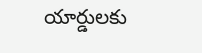యార్డులకు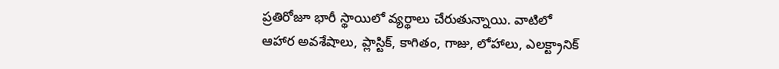ప్రతిరోజూ భారీ స్థాయిలో వ్యర్థాలు చేరుతున్నాయి. వాటిలో ఆహార అవశేషాలు, ప్లాస్టిక్, కాగితం, గాజు, లోహాలు, ఎలక్ట్రానిక్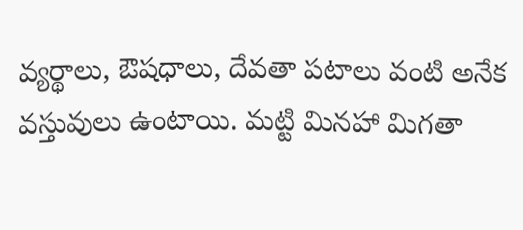వ్యర్థాలు, ఔషధాలు, దేవతా పటాలు వంటి అనేక వస్తువులు ఉంటాయి. మట్టి మినహా మిగతా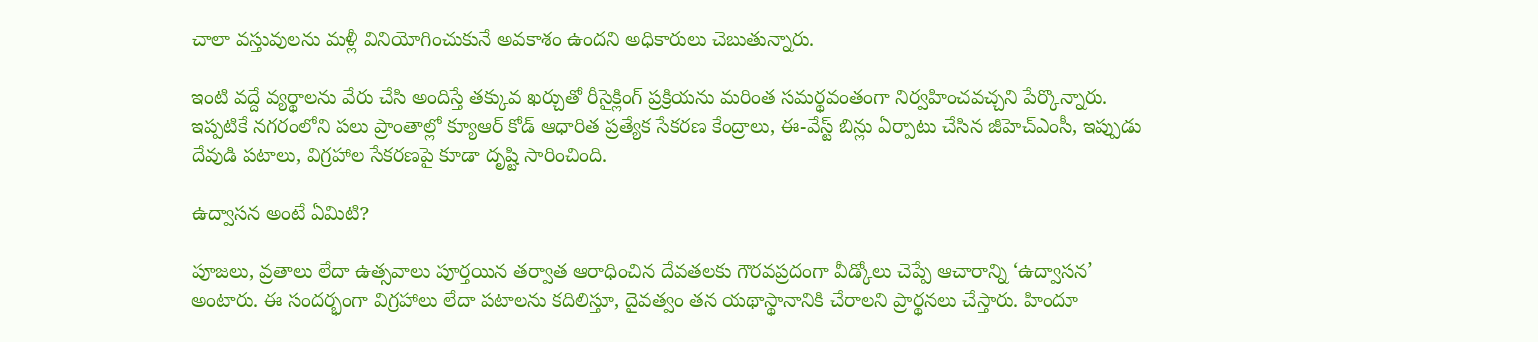చాలా వస్తువులను మళ్లీ వినియోగించుకునే అవకాశం ఉందని అధికారులు చెబుతున్నారు.

ఇంటి వద్దే వ్యర్థాలను వేరు చేసి అందిస్తే తక్కువ ఖర్చుతో రీసైక్లింగ్ ప్రక్రియను మరింత సమర్థవంతంగా నిర్వహించవచ్చని పేర్కొన్నారు. ఇప్పటికే నగరంలోని పలు ప్రాంతాల్లో క్యూఆర్ కోడ్ ఆధారిత ప్రత్యేక సేకరణ కేంద్రాలు, ఈ-వేస్ట్ బిన్లు ఏర్పాటు చేసిన జీహెచ్‌ఎంసీ, ఇప్పుడు దేవుడి పటాలు, విగ్రహాల సేకరణపై కూడా దృష్టి సారించింది.

ఉద్వాసన అంటే ఏమిటి?

పూజలు, వ్రతాలు లేదా ఉత్సవాలు పూర్తయిన తర్వాత ఆరాధించిన దేవతలకు గౌరవప్రదంగా వీడ్కోలు చెప్పే ఆచారాన్ని ‘ఉద్వాసన’ అంటారు. ఈ సందర్భంగా విగ్రహాలు లేదా పటాలను కదిలిస్తూ, దైవత్వం తన యథాస్థానానికి చేరాలని ప్రార్థనలు చేస్తారు. హిందూ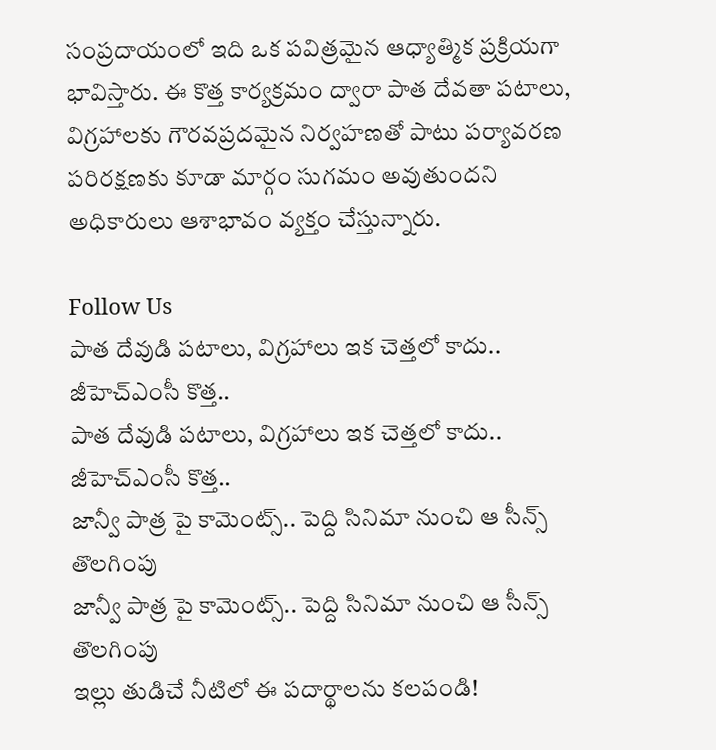సంప్రదాయంలో ఇది ఒక పవిత్రమైన ఆధ్యాత్మిక ప్రక్రియగా భావిస్తారు. ఈ కొత్త కార్యక్రమం ద్వారా పాత దేవతా పటాలు, విగ్రహాలకు గౌరవప్రదమైన నిర్వహణతో పాటు పర్యావరణ పరిరక్షణకు కూడా మార్గం సుగమం అవుతుందని అధికారులు ఆశాభావం వ్యక్తం చేస్తున్నారు.

Follow Us
పాత దేవుడి పటాలు, విగ్రహాలు ఇక చెత్తలో కాదు.. జీహెచ్‌ఎంసీ కొత్త..
పాత దేవుడి పటాలు, విగ్రహాలు ఇక చెత్తలో కాదు.. జీహెచ్‌ఎంసీ కొత్త..
జాన్వీ పాత్ర పై కామెంట్స్.. పెద్ది సినిమా నుంచి ఆ సీన్స్ తొలగింపు
జాన్వీ పాత్ర పై కామెంట్స్.. పెద్ది సినిమా నుంచి ఆ సీన్స్ తొలగింపు
ఇల్లు తుడిచే నీటిలో ఈ పదార్థాలను కలపండి!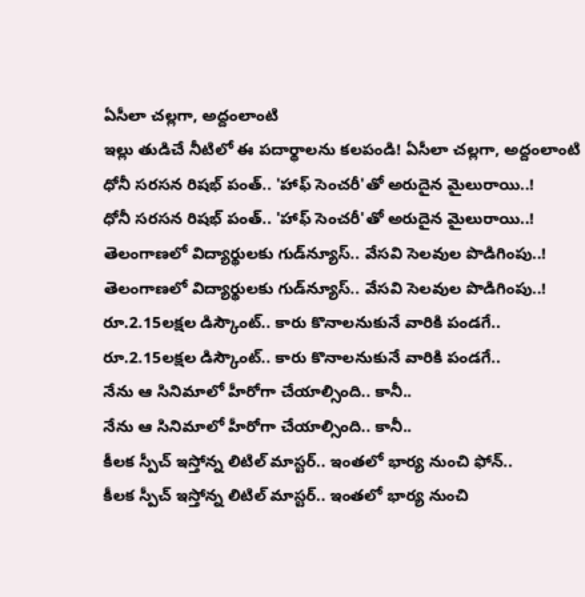ఏసీలా చల్లగా, అద్దంలాంటి
ఇల్లు తుడిచే నీటిలో ఈ పదార్థాలను కలపండి! ఏసీలా చల్లగా, అద్దంలాంటి
ధోనీ సరసన రిషభ్ పంత్.. 'హాఫ్ సెంచరీ'తో అరుదైన మైలురాయి..!
ధోనీ సరసన రిషభ్ పంత్.. 'హాఫ్ సెంచరీ'తో అరుదైన మైలురాయి..!
తెలంగాణలో విద్యార్థులకు గుడ్‌న్యూస్‌.. వేసవి సెలవుల పొడిగింపు..!
తెలంగాణలో విద్యార్థులకు గుడ్‌న్యూస్‌.. వేసవి సెలవుల పొడిగింపు..!
రూ.2.15లక్షల డిస్కౌంట్.. కారు కొనాలనుకునే వారికి పండగే..
రూ.2.15లక్షల డిస్కౌంట్.. కారు కొనాలనుకునే వారికి పండగే..
నేను ఆ సినిమాలో హీరోగా చేయాల్సింది.. కానీ..
నేను ఆ సినిమాలో హీరోగా చేయాల్సింది.. కానీ..
కీలక స్పీచ్ ఇస్తోన్న లిటిల్ మాస్టర్.. ఇంతలో భార్య నుంచి ఫోన్..
కీలక స్పీచ్ ఇస్తోన్న లిటిల్ మాస్టర్.. ఇంతలో భార్య నుంచి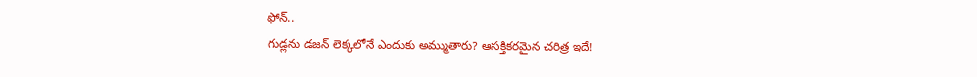ఫోన్..
గుడ్లను డజన్ లెక్కలోనే ఎందుకు అమ్ముతారు? ఆసక్తికరమైన చరిత్ర ఇదే!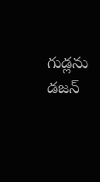గుడ్లను డజన్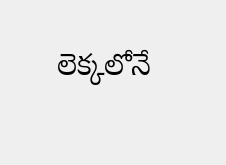లెక్కలోనే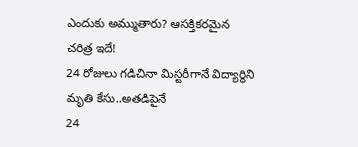ఎందుకు అమ్ముతారు? ఆసక్తికరమైన చరిత్ర ఇదే!
24 రోజులు గడిచినా మిస్టరీగానే విద్యార్థిని మృతి కేసు..అతడిపైనే
24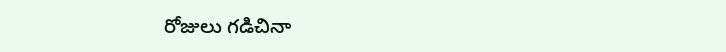రోజులు గడిచినా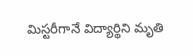మిస్టరీగానే విద్యార్థిని మృతి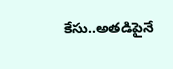కేసు..అతడిపైనే